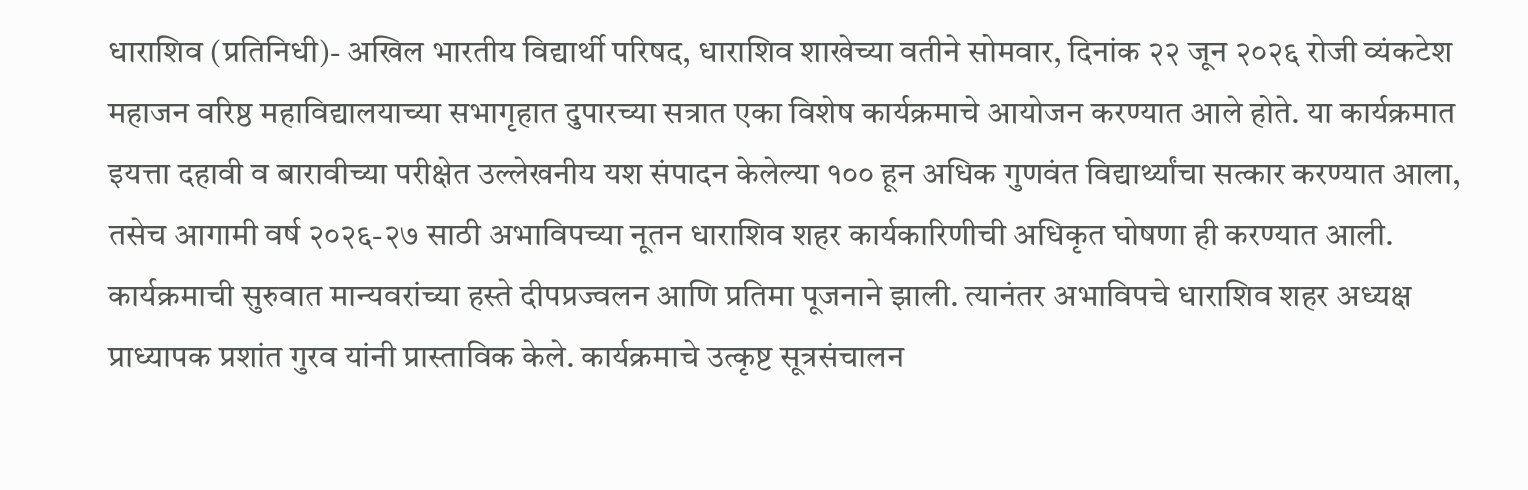धाराशिव (प्रतिनिधी)- अखिल भारतीय विद्यार्थी परिषद, धाराशिव शाखेच्या वतीने सोमवार, दिनांक २२ जून २०२६ रोजी व्यंकटेश महाजन वरिष्ठ महाविद्यालयाच्या सभागृहात दुपारच्या सत्रात एका विशेष कार्यक्रमाचे आयोजन करण्यात आले होते. या कार्यक्रमात इयत्ता दहावी व बारावीच्या परीक्षेत उल्लेखनीय यश संपादन केलेल्या १०० हून अधिक गुणवंत विद्यार्थ्यांचा सत्कार करण्यात आला, तसेच आगामी वर्ष २०२६-२७ साठी अभाविपच्या नूतन धाराशिव शहर कार्यकारिणीची अधिकृत घोषणा ही करण्यात आली.
कार्यक्रमाची सुरुवात मान्यवरांच्या हस्ते दीपप्रज्वलन आणि प्रतिमा पूजनाने झाली. त्यानंतर अभाविपचे धाराशिव शहर अध्यक्ष प्राध्यापक प्रशांत गुरव यांनी प्रास्ताविक केले. कार्यक्रमाचे उत्कृष्ट सूत्रसंचालन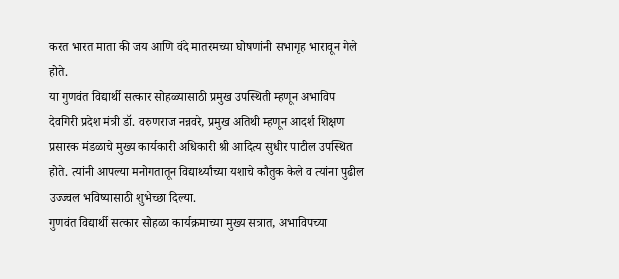करत भारत माता की जय आणि वंदे मातरमच्या घोषणांनी सभागृह भारावून गेले होते.
या गुणवंत विद्यार्थी सत्कार सोहळ्यासाठी प्रमुख उपस्थिती म्हणून अभाविप देवगिरी प्रदेश मंत्री डॉ. वरुणराज नन्नवरे, प्रमुख अतिथी म्हणून आदर्श शिक्षण प्रसारक मंडळाचे मुख्य कार्यकारी अधिकारी श्री आदित्य सुधीर पाटील उपस्थित होते. त्यांनी आपल्या मनोगतातून विद्यार्थ्यांच्या यशाचे कौतुक केले व त्यांना पुढील उज्ज्वल भविष्यासाठी शुभेच्छा दिल्या.
गुणवंत विद्यार्थी सत्कार सोहळा कार्यक्रमाच्या मुख्य सत्रात, अभाविपच्या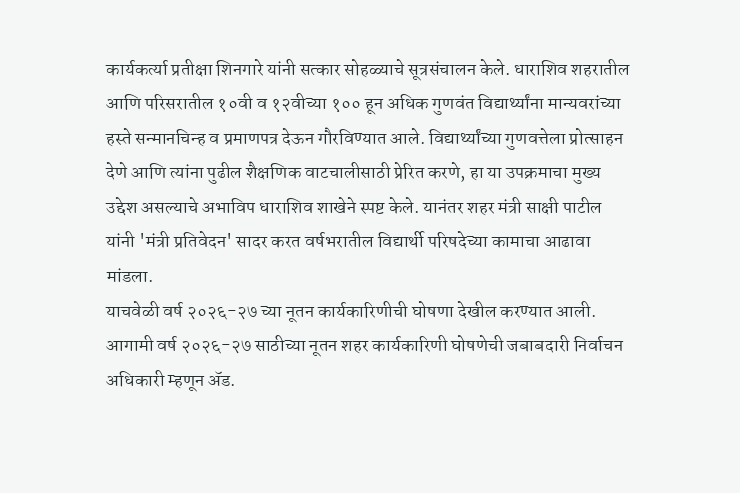कार्यकर्त्या प्रतीक्षा शिनगारे यांनी सत्कार सोहळ्याचे सूत्रसंचालन केले. धाराशिव शहरातील आणि परिसरातील १०वी व १२वीच्या १०० हून अधिक गुणवंत विद्यार्थ्यांना मान्यवरांच्या हस्ते सन्मानचिन्ह व प्रमाणपत्र देऊन गौरविण्यात आले. विद्यार्थ्यांच्या गुणवत्तेला प्रोत्साहन देणे आणि त्यांना पुढील शैक्षणिक वाटचालीसाठी प्रेरित करणे, हा या उपक्रमाचा मुख्य उद्देश असल्याचे अभाविप धाराशिव शाखेने स्पष्ट केले. यानंतर शहर मंत्री साक्षी पाटील यांनी 'मंत्री प्रतिवेदन' सादर करत वर्षभरातील विद्यार्थी परिषदेच्या कामाचा आढावा मांडला.
याचवेळी वर्ष २०२६-२७ च्या नूतन कार्यकारिणीची घोषणा देखील करण्यात आली. आगामी वर्ष २०२६-२७ साठीच्या नूतन शहर कार्यकारिणी घोषणेची जबाबदारी निर्वाचन अधिकारी म्हणून ॲड.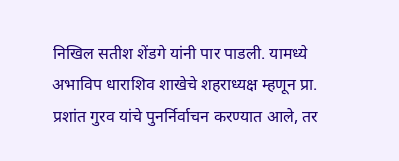निखिल सतीश शेंडगे यांनी पार पाडली. यामध्ये अभाविप धाराशिव शाखेचे शहराध्यक्ष म्हणून प्रा. प्रशांत गुरव यांचे पुनर्निर्वाचन करण्यात आले, तर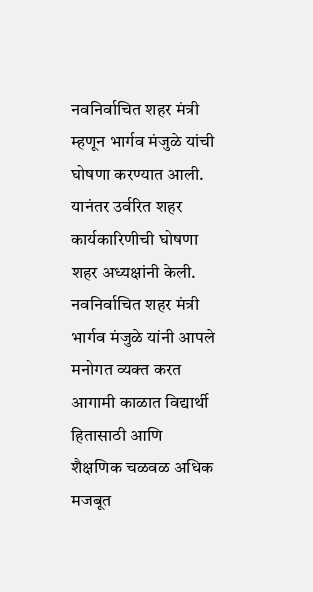नवनिर्वाचित शहर मंत्री म्हणून भार्गव मंजुळे यांची घोषणा करण्यात आली. यानंतर उर्वरित शहर कार्यकारिणीची घोषणा शहर अध्यक्षांनी केली. नवनिर्वाचित शहर मंत्री भार्गव मंजुळे यांनी आपले मनोगत व्यक्त करत आगामी काळात विद्यार्थी हितासाठी आणि शैक्षणिक चळवळ अधिक मजबूत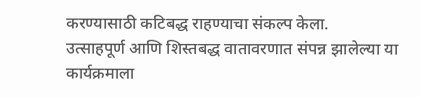करण्यासाठी कटिबद्ध राहण्याचा संकल्प केला.
उत्साहपूर्ण आणि शिस्तबद्ध वातावरणात संपन्न झालेल्या या कार्यक्रमाला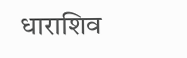धाराशिव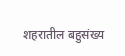शहरातील बहुसंख्य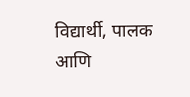विद्यार्थी, पालक आणि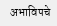अभाविपचे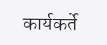कार्यकर्ते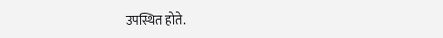उपस्थित होते.